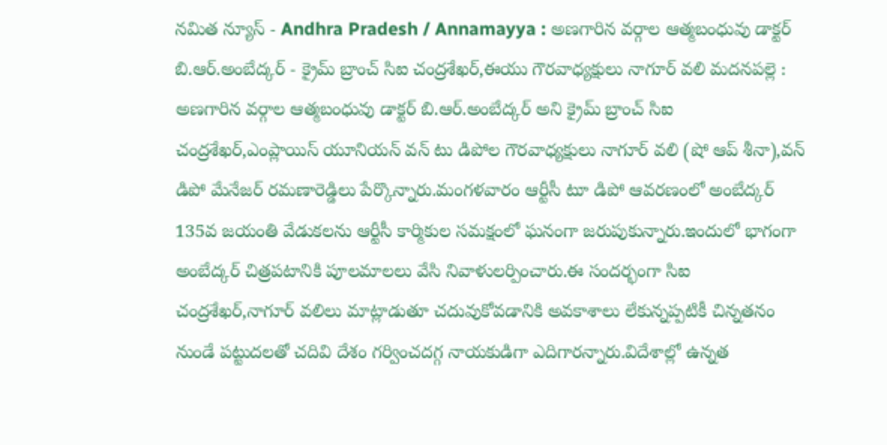నమిత న్యూస్ - Andhra Pradesh / Annamayya : అణగారిన వర్గాల ఆత్మబంధువు డాక్టర్ బి.ఆర్.అంబేద్కర్ - క్రైమ్ బ్రాంచ్ సిఐ చంద్రశేఖర్,ఈయు గౌరవాధ్యక్షులు నాగూర్ వలి మదనపల్లె : అణగారిన వర్గాల ఆత్మబంధువు డాక్టర్ బి.ఆర్.అంబేద్కర్ అని క్రైమ్ బ్రాంచ్ సిఐ చంద్రశేఖర్,ఎంప్లాయిస్ యూనియన్ వన్ టు డిపోల గౌరవాధ్యక్షులు నాగూర్ వలి (షో ఆప్ శీనా),వన్ డిపో మేనేజర్ రమణారెడ్డిలు పేర్కొన్నారు.మంగళవారం ఆర్టీసీ టూ డిపో ఆవరణంలో అంబేద్కర్ 135వ జయంతి వేడుకలను ఆర్టీసీ కార్మికుల సమక్షంలో ఘనంగా జరుపుకున్నారు.ఇందులో భాగంగా అంబేద్కర్ చిత్రపటానికి పూలమాలలు వేసి నివాళులర్పించారు.ఈ సందర్భంగా సిఐ చంద్రశేఖర్,నాగూర్ వలిలు మాట్లాడుతూ చదువుకోవడానికి అవకాశాలు లేకున్నప్పటికీ చిన్నతనం నుండే పట్టుదలతో చదివి దేశం గర్వించదగ్గ నాయకుడిగా ఎదిగారన్నారు.విదేశాల్లో ఉన్నత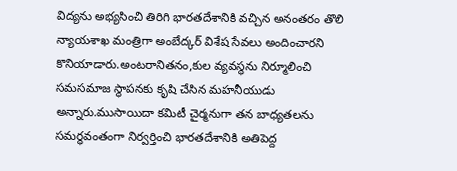విద్యను అభ్యసించి తిరిగి భారతదేశానికి వచ్చిన అనంతరం తొలి న్యాయశాఖ మంత్రిగా అంబేద్కర్ విశేష సేవలు అందించారని కొనియాడారు.అంటరానితనం,కుల వ్యవస్థను నిర్మూలించి సమసమాజ స్థాపనకు కృషి చేసిన మహనీయుడు అన్నారు.ముసాయిదా కమిటీ చైర్మనుగా తన బాధ్యతలను సమర్ధవంతంగా నిర్వర్తించి భారతదేశానికి అతిపెద్ద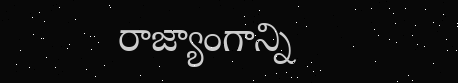రాజ్యాంగాన్ని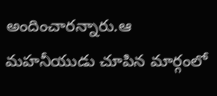అందించారన్నారు.ఆ మహనీయుడు చూపిన మార్గంలో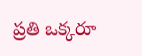ప్రతి ఒక్కరూ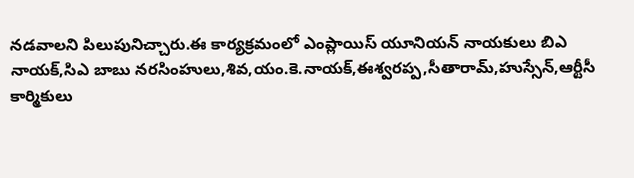నడవాలని పిలుపునిచ్చారు.ఈ కార్యక్రమంలో ఎంప్లాయిస్ యూనియన్ నాయకులు బిఎ నాయక్,సిఎ బాబు నరసింహులు,శివ,యం.కె.నాయక్,ఈశ్వరప్ప,సీతారామ్,హుస్సేన్,ఆర్టీసీ కార్మికులు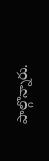పాల్గొన్నారు.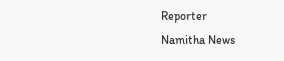Reporter
Namitha News